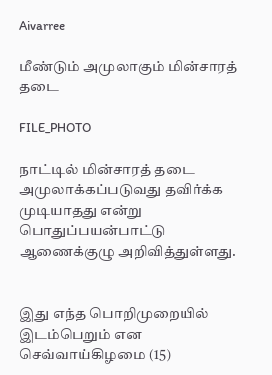Aivarree

மீண்டும் அமுலாகும் மின்சாரத் தடை

FILE_PHOTO

நாட்டில் மின்சாரத் தடை அமுலாக்கப்படுவது தவிர்க்க முடியாதது என்று பொதுப்பயன்பாட்டு ஆணைக்குழு அறிவித்துள்ளது.


இது எந்த பொறிமுறையில் இடம்பெறும் என செவ்வாய்கிழமை (15)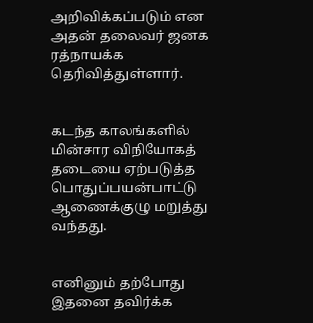அறிவிக்கப்படும் என அதன் தலைவர் ஜனக ரத்நாயக்க தெரிவித்துள்ளார்.


கடந்த காலங்களில் மின்சார விநியோகத் தடையை ஏற்படுத்த பொதுப்பயன்பாட்டு ஆணைக்குழு மறுத்து வந்தது.


எனினும் தற்போது இதனை தவிர்க்க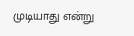முடியாது என்று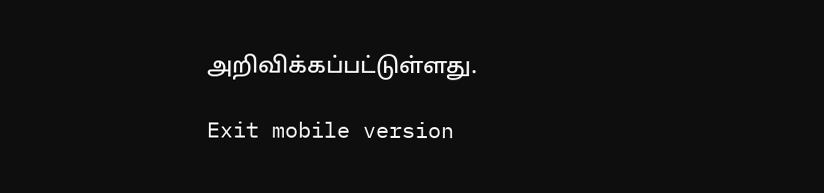அறிவிக்கப்பட்டுள்ளது.

Exit mobile version